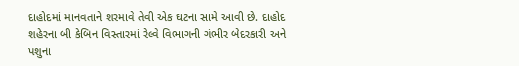દાહોદમાં માનવતાને શરમાવે તેવી એક ઘટના સામે આવી છે. દાહોદ શહેરના બી કેબિન વિસ્તારમાં રેલ્વે વિભાગની ગંભીર બેદરકારી અને પશુના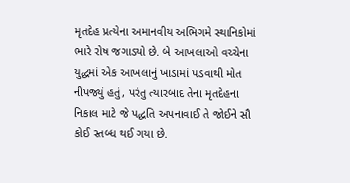મૃતદેહ પ્રત્યેના અમાનવીય અભિગમે સ્થાનિકોમાં ભારે રોષ જગાડ્યો છે. બે આખલાઓ વચ્ચેના યુદ્ધમાં એક આખલાનું ખાડામાં પડવાથી મોત નીપજ્યું હતું, પરંતુ ત્યારબાદ તેના મૃતદેહના નિકાલ માટે જે પદ્ધતિ અપનાવાઈ તે જોઈને સૌ કોઈ સ્તબ્ધ થઈ ગયા છે.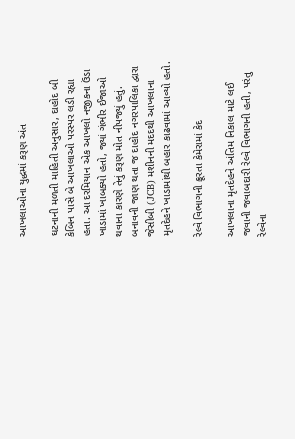આખલાઓના યુદ્ધમાં કરૂણ અંત

ઘટનાની મળતી માહિતી અનુસાર, દાહોદ બી કેબિન પાસે બે આખલાઓ પરસ્પર લડી રહ્યા હતા. આ દરમિયાન એક આખલો નજીકના ઉંડા ખાડામાં ખાબક્યો હતો, જ્યાં ગંભીર ઈજાઓ થવાના કારણે તેનું કરૂણ મોત નીપજ્યું હતું. બનાવની જાણ થતા જ દાહોદ નગરપાલિકા દ્વારા જેસીબી (JCB) મશીનની મદદથી આખલાના મૃતદેહને ખાડામાંથી બહાર કાઢવામાં આવ્યો હતો.

રેલ્વે વિભાગની ક્રૂરતા કેમેરામાં કેદ

આખલાના મૃતદેહને અંતિમ નિકાલ માટે લઈ જવાની જવાબદારી રેલ્વે વિભાગની હતી, પરંતુ રેલ્વેના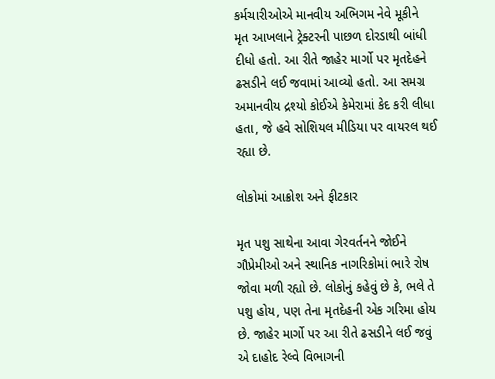કર્મચારીઓએ માનવીય અભિગમ નેવે મૂકીને મૃત આખલાને ટ્રેક્ટરની પાછળ દોરડાથી બાંધી દીધો હતો. આ રીતે જાહેર માર્ગો પર મૃતદેહને ઢસડીને લઈ જવામાં આવ્યો હતો. આ સમગ્ર અમાનવીય દ્રશ્યો કોઈએ કેમેરામાં કેદ કરી લીધા હતા, જે હવે સોશિયલ મીડિયા પર વાયરલ થઈ રહ્યા છે.

લોકોમાં આક્રોશ અને ફીટકાર

મૃત પશુ સાથેના આવા ગેરવર્તનને જોઈને ગૌપ્રેમીઓ અને સ્થાનિક નાગરિકોમાં ભારે રોષ જોવા મળી રહ્યો છે. લોકોનું કહેવું છે કે, ભલે તે પશુ હોય, પણ તેના મૃતદેહની એક ગરિમા હોય છે. જાહેર માર્ગો પર આ રીતે ઢસડીને લઈ જવું એ દાહોદ રેલ્વે વિભાગની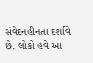સંવેદનહીનતા દર્શાવે છે. લોકો હવે આ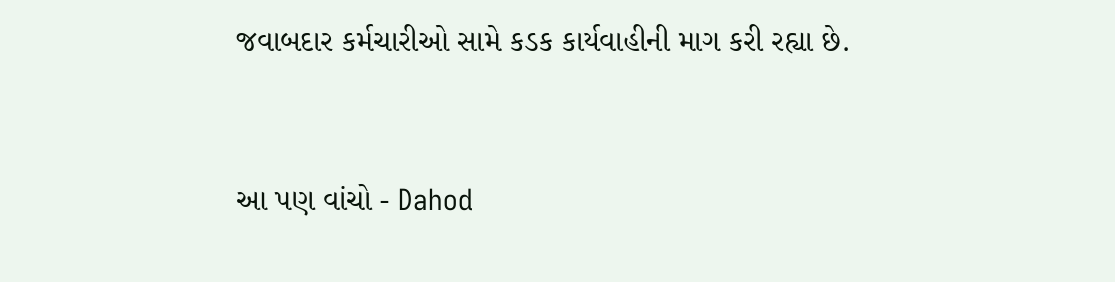જવાબદાર કર્મચારીઓ સામે કડક કાર્યવાહીની માગ કરી રહ્યા છે.


આ પણ વાંચો - Dahod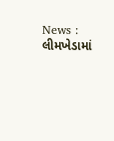News : લીમખેડામાં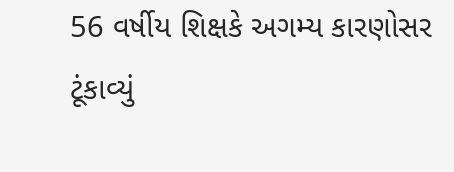56 વર્ષીય શિક્ષકે અગમ્ય કારણોસર ટૂંકાવ્યું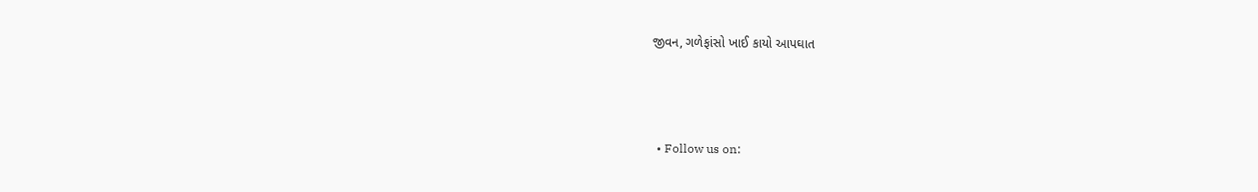જીવન, ગળેફાંસો ખાઈ કાયો આપઘાત



  • Follow us on: